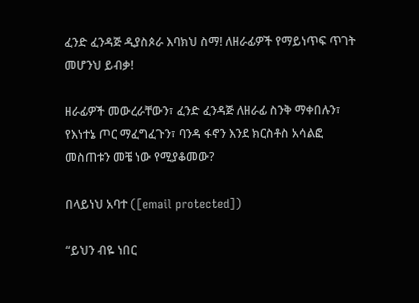ፈንድ ፈንዳጅ ዲያስጶራ እባክህ ስማ! ለዘራፊዎች የማይነጥፍ ጥገት መሆንህ ይብቃ!

ዘራፊዎች መውረራቸውን፣ ፈንድ ፈንዳጅ ለዘራፊ ስንቅ ማቀበሉን፣ የእነተኔ ጦር ማፈግፈጉን፣ ባንዳ ፋኖን እንደ ክርስቶስ አሳልፎ መስጠቱን መቼ ነው የሚያቆመው?

በላይነህ አባተ ([email protected])

“ይህን ብዬ ነበር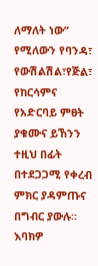ለማለት ነው” የሚለውን የባንዳ፣ የውሽልሽል፣የጅል፣ የከርሳምና የአድርባይ ምፀት ያቁሙና ይኸንን ተዚህ በፊት በተደጋጋሚ የቀረብ ምክር ያዳምጡና በግብር ያውሉ፡፡ እባክዎ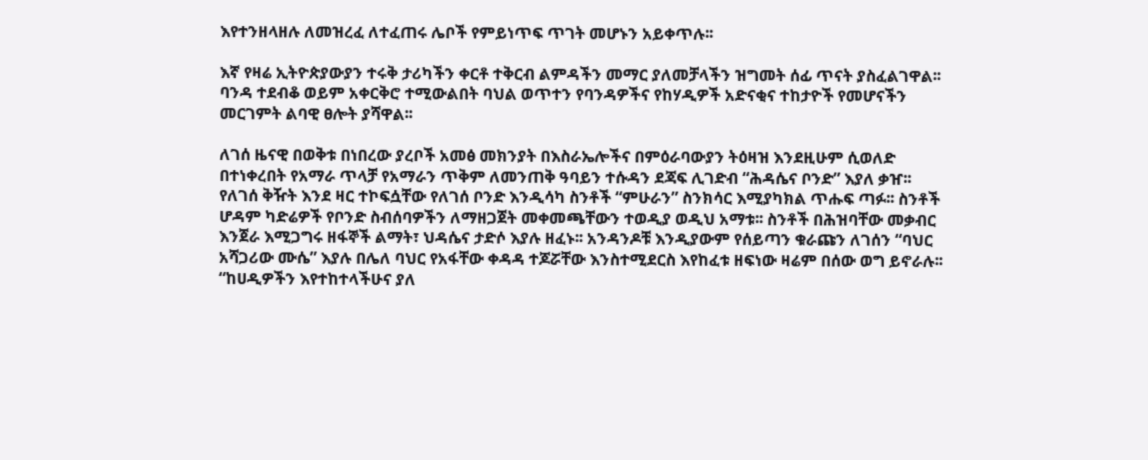እየተንዘላዘሉ ለመዝረፈ ለተፈጠሩ ሌቦች የምይነጥፍ ጥገት መሆኑን አይቀጥሉ፡፡

እኛ የዛሬ ኢትዮጵያውያን ተሩቅ ታሪካችን ቀርቶ ተቅርብ ልምዳችን መማር ያለመቻላችን ዝግመት ሰፊ ጥናት ያስፈልገዋል፡፡ ባንዳ ተደብቆ ወይም አቀርቅሮ ተሚውልበት ባህል ወጥተን የባንዳዎችና የከሃዲዎች አድናቂና ተከታዮች የመሆናችን መርገምት ልባዊ ፀሎት ያሻዋል፡፡

ለገሰ ዜናዊ በወቅቱ በነበረው ያረቦች አመፅ መክንያት በእስራኤሎችና በምዕራባውያን ትዕዛዝ እንደዚሁም ሲወለድ በተነቀረበት የአማራ ጥላቻ የአማራን ጥቅም ለመንጠቅ ዓባይን ተሱዳን ደጃፍ ሊገድብ “ሕዳሴና ቦንድ” እያለ ቃዠ፡፡ የለገሰ ቅዥት እንደ ዛር ተኮፍሷቸው የለገሰ ቦንድ እንዲሳካ ስንቶች “ምሁራን” ስንክሳር እሚያካክል ጥሑፍ ጣፉ፡፡ ስንቶች ሆዳም ካድሬዎች የቦንድ ስብሰባዎችን ለማዘጋጀት መቀመጫቸውን ተወዲያ ወዲህ አማቱ፡፡ ስንቶች በሕዝባቸው መቃብር እንጀራ እሚጋግሩ ዘፋኞች ልማት፣ ህዳሴና ታድሶ እያሉ ዘፈኑ፡፡ አንዳንዶቹ እንዲያውም የሰይጣን ቁራጩን ለገሰን “ባህር አሻጋሪው ሙሴ” እያሉ በሌለ ባህር የአፋቸው ቀዳዳ ተጆሯቸው እንስተሚደርስ እየከፈቱ ዘፍነው ዛሬም በሰው ወግ ይኖራሉ፡፡ “ከሀዲዎችን እየተከተላችሁና ያለ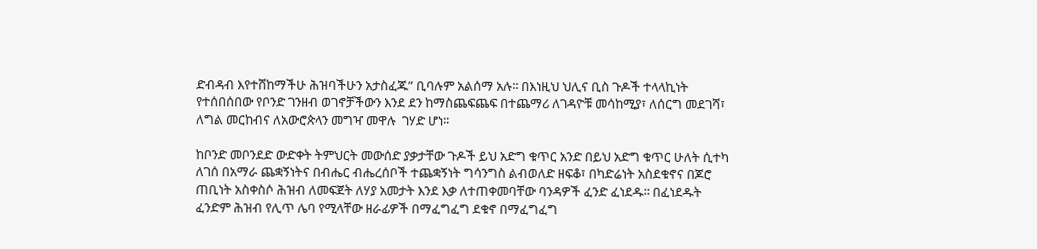ድብዳብ እየተሸከማችሁ ሕዝባችሁን አታስፈጁ” ቢባሉም አልሰማ አሉ፡፡ በእነዚህ ህሊና ቢስ ጉዶች ተላላኪነት የተሰበሰበው የቦንድ ገንዘብ ወገኖቻችውን እንደ ደን ከማስጨፍጨፍ በተጨማሪ ለገዳዮቹ መሳከሚያ፣ ለሰርግ መደገሻ፣ ለግል መርከብና ለአውሮጵላን መግዣ መዋሉ  ገሃድ ሆነ፡፡

ከቦንድ መቦንደድ ውድቀት ትምህርት መውሰድ ያቃታቸው ጉዶች ይህ አድግ ቁጥር አንድ በይህ አድግ ቁጥር ሁለት ሲተካ ለገሰ በአማራ ጨቋኝነትና በብሔር ብሔረሰቦች ተጨቋኝነት ግሳንግስ ልብወለድ ዘፍቆ፣ በካድሬነት አስደቁኖና በጆሮ ጠቢነት አስቀስሶ ሕዝብ ለመፍጀት ለሃያ አመታት እንደ እቃ ለተጠቀመባቸው ባንዳዎች ፈንድ ፈነደዱ፡፡ በፈነደዱት ፈንድም ሕዝብ የሊጥ ሌባ የሚላቸው ዘራፊዎች በማፈግፈግ ደቁኖ በማፈግፈግ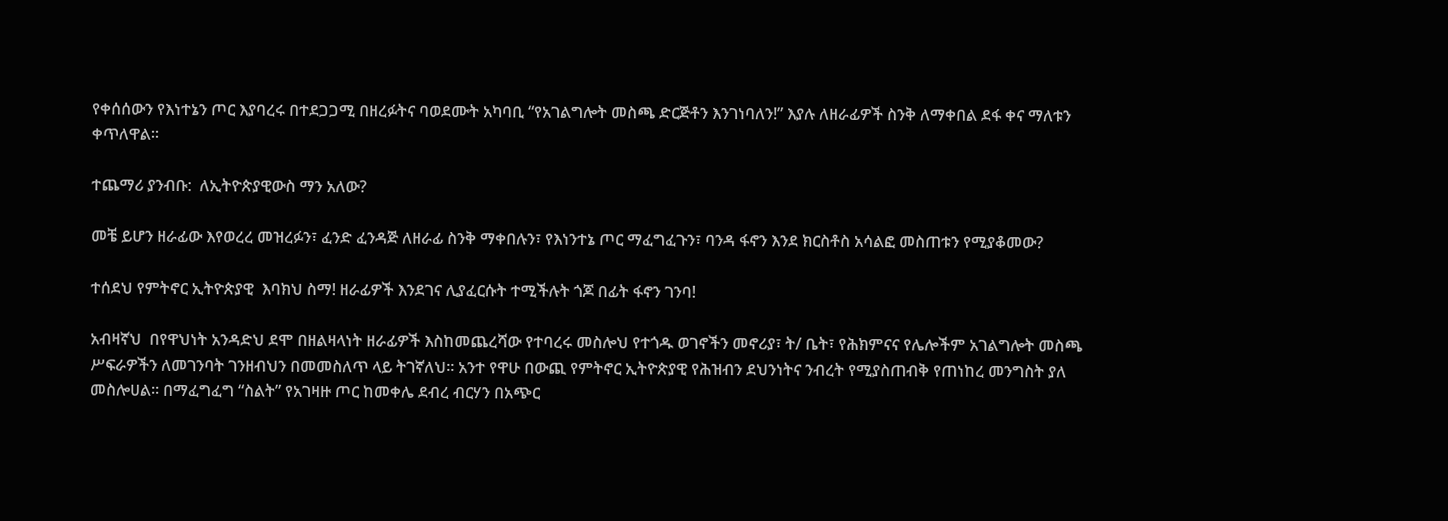የቀሰሰውን የእነተኔን ጦር እያባረሩ በተደጋጋሚ በዘረፉትና ባወደሙት አካባቢ “የአገልግሎት መስጫ ድርጅቶን እንገነባለን!” እያሉ ለዘራፊዎች ስንቅ ለማቀበል ደፋ ቀና ማለቱን ቀጥለዋል፡፡

ተጨማሪ ያንብቡ:  ለኢትዮጵያዊውስ ማን አለው?

መቼ ይሆን ዘራፊው እየወረረ መዝረፉን፣ ፈንድ ፈንዳጅ ለዘራፊ ስንቅ ማቀበሉን፣ የእነንተኔ ጦር ማፈግፈጉን፣ ባንዳ ፋኖን እንደ ክርስቶስ አሳልፎ መስጠቱን የሚያቆመው?

ተሰደህ የምትኖር ኢትዮጵያዊ  እባክህ ስማ! ዘራፊዎች እንደገና ሊያፈርሱት ተሚችሉት ጎጆ በፊት ፋኖን ገንባ!

አብዛኛህ  በየዋህነት አንዳድህ ደሞ በዘልዛላነት ዘራፊዎች እስከመጨረሻው የተባረሩ መስሎህ የተጎዱ ወገኖችን መኖሪያ፣ ት/ ቤት፣ የሕክምናና የሌሎችም አገልግሎት መስጫ ሥፍራዎችን ለመገንባት ገንዘብህን በመመስለጥ ላይ ትገኛለህ፡፡ አንተ የዋሁ በውጪ የምትኖር ኢትዮጵያዊ የሕዝብን ደህንነትና ንብረት የሚያስጠብቅ የጠነከረ መንግስት ያለ መስሎሀል፡፡ በማፈግፈግ “ስልት” የአገዛዙ ጦር ከመቀሌ ደብረ ብርሃን በአጭር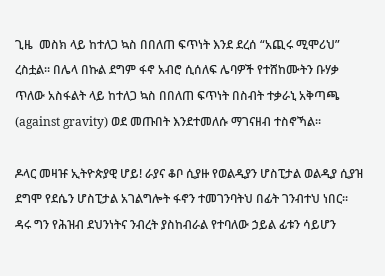ጊዜ  መስክ ላይ ከተለጋ ኳስ በበለጠ ፍጥነት እንደ ደረሰ “አጪሩ ሚሞሪህ” ረስቷል፡፡ በሌላ በኩል ደግም ፋኖ አብሮ ሲሰለፍ ሌባዎች የተሸከሙትን ቡሃቃ ጥለው አስፋልት ላይ ከተለጋ ኳስ በበለጠ ፍጥነት በስብት ተቃራኒ አቅጣጫ (against gravity) ወደ መጡበት እንደተመለሱ ማገናዘብ ተስኖኻል፡፡

ዶላር መዛዡ ኢትዮጵያዊ ሆይ! ራያና ቆቦ ሲያዙ የወልዲያን ሆስፒታል ወልዲያ ሲያዝ  ደግሞ የደሴን ሆስፒታል አገልግሎት ፋኖን ተመገንባትህ በፊት ገንብተህ ነበር፡፡ ዳሩ ግን የሕዝብ ደህንነትና ንብረት ያስከብራል የተባለው ኃይል ፊቱን ሳይሆን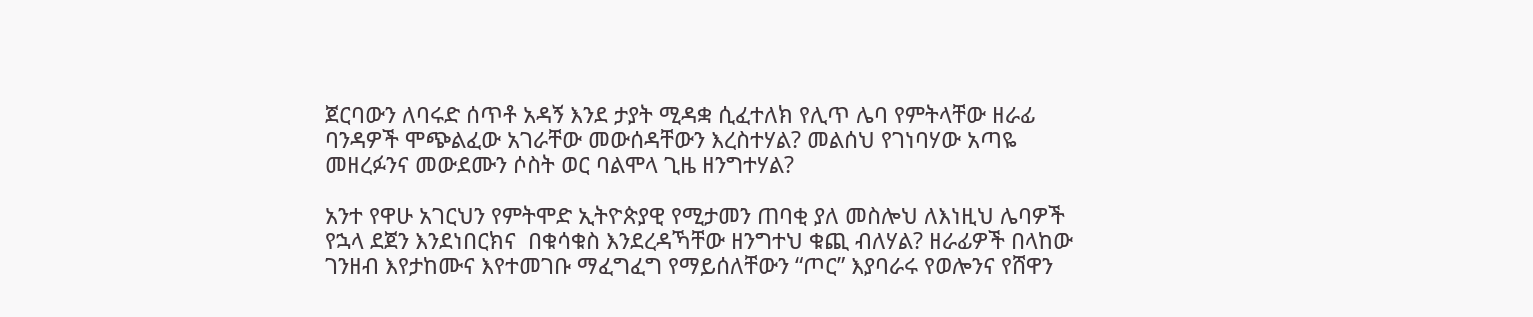ጀርባውን ለባሩድ ሰጥቶ አዳኝ እንደ ታያት ሚዳቋ ሲፈተለክ የሊጥ ሌባ የምትላቸው ዘራፊ ባንዳዎች ሞጭልፈው አገራቸው መውሰዳቸውን እረስተሃል? መልሰህ የገነባሃው አጣዬ መዘረፉንና መውደሙን ሶስት ወር ባልሞላ ጊዜ ዘንግተሃል?

አንተ የዋሁ አገርህን የምትሞድ ኢትዮጵያዊ የሚታመን ጠባቂ ያለ መስሎህ ለእነዚህ ሌባዎች የኋላ ደጀን እንደነበርክና  በቁሳቁስ እንደረዳኻቸው ዘንግተህ ቁጪ ብለሃል? ዘራፊዎች በላከው ገንዘብ እየታከሙና እየተመገቡ ማፈግፈግ የማይሰለቸውን “ጦር” እያባራሩ የወሎንና የሸዋን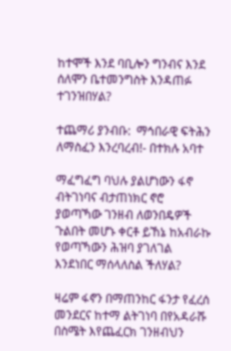ከተሞች እንደ ባቢሎን ግንብና እንደ ሰለሞን ቤተመንግስት እንዳጠፉ ተገንዝበሃል?

ተጨማሪ ያንብቡ:  ማኅበራዊ ፍትሕን ለማስፈን እንረባረብ!- በተክሉ አባተ

ማፈግፈግ ባህሉ ያልሆነውን ፋኖ ብትገነባና ብታጠነክር ኖሮ ያወጣኻው ገንዘብ ለወንበዴዎች ጉልበት መሆኑ ቀርቶ ይኸኔ ከአብራኩ የወጣኻውን ሕዝባ ያገለገል እንደነበር ማሰላለስል ችለሃል?

ዛሬም ፋኖን በማጠንከር ፋንታ የፈረሰ መንደርና ከተማ ልትገነባ በየአዳራሹ በስሜት እየጨፈርክ ገንዘብህን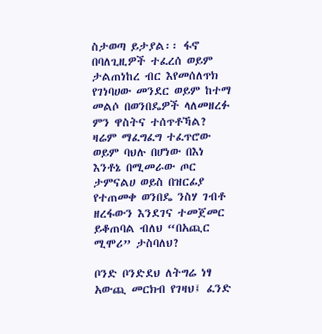ስታወጣ ይታያል፡፡ ፋኖ በባለጊዚዎች ተፈረሰ ወይም ታልጠነከረ ብር እየመሰለጥክ የገነባሀው መንደር ወይም ከተማ መልሶ በወንበዴዎች ላለመዘረፉ ምን ዋስትና ተሰጥቶኻል? ዛሬም ማፈግፈግ ተፈጥሮው ወይም ባህሉ በሆነው በእነ እንቶኔ በሚመራው ጦር ታምናልሀ ወይስ በዝርፊያ የተጠመቀ ወንበዴ ንስሃ ገብቶ ዘረፋውን እንደገና ተመጀመር ይቆጠባል ብለህ “በአጪር ሚሞሪ” ታስባለህ?

ቦንድ ቦንድደህ ለትግሬ ነፃ አውጪ መርክብ የገዛህ፤ ፈንድ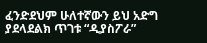ፈንድደህም ሁለተኛውን ይህ አድግ ያደላደልክ ጥገቱ “ዲያስፖራ”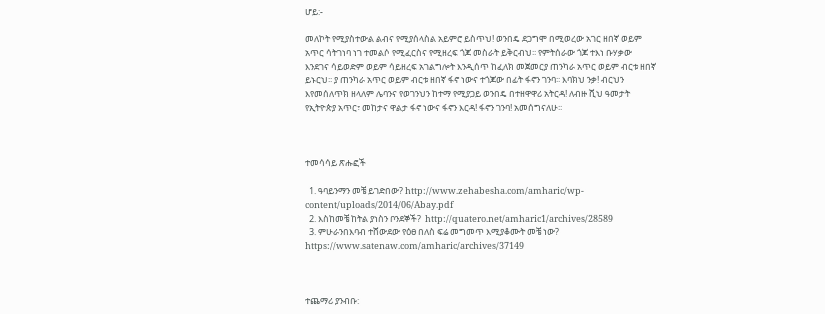ሆይ:-

መለኮት የሚያስተውል ልብና የሚያሰላስል አይምሮ ይስጥህ! ወንበዴ ደጋግሞ በሚወረው አገር ዘበኛ ወይም አጥር ሳትገነባ ነገ ተመልሶ የሚፈርስና የሚዘረፍ ጎጆ መስራት ይቅርብህ፡፡ የምትሰራው ጎጆ ተእነ ቡሃቃው እንደገና ሳይወድም ወይም ሳይዘረፍ አገልግሎት እንዲሰጥ ከፈለክ መጀመርያ ጠንካራ አጥር ወይም ብርቱ ዘበኛ ይኑርህ፡፡ ያ ጠንካራ አጥር ወይም ብርቱ ዘበኛ ፋኖ ነውና ተጎጆው በፊት ፋኖን ገንባ፡፡ እባክህ ንቃ! ብርህን እየመሰለጥክ ዘላለም ሌባንና የወገንህን ከተማ የሚያጋይ ወንበዴ በተዘዋዋሪ አትርዳ! ለብዙ ሺህ ዓመታት የኢትዮጵያ አጥር፣ መከታና ዋልታ ፋኖ ነውና ፋኖን እርዳ! ፋኖን ገንባ! አመሰግናለሁ፡፡



ተመሳሳይ ጽሑፎች

  1. ዓባይንማን መቼ ይገድበው? http://www.zehabesha.com/amharic/wp-content/uploads/2014/06/Abay.pdf
  2. እስከመቼ ከትል ያነስን ቦንደኞች?  http://quatero.net/amharic1/archives/28589
  3. ምሁራንበእባብ ተሸውደው የዕፀ በለስ ፍሬ መግመጥ እሚያቆሙት መቼ ነው? https://www.satenaw.com/amharic/archives/37149



ተጨማሪ ያንብቡ: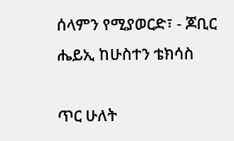ሰላምን የሚያወርድ፣ - ጆቢር ሔይኢ ከሁስተን ቴክሳስ

ጥር ሁለት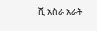ሺ አስራ አራት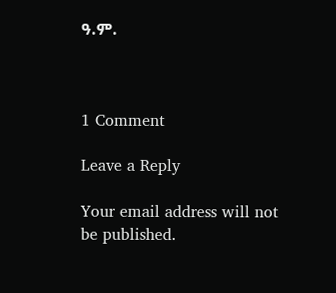ዓ.ም.



1 Comment

Leave a Reply

Your email address will not be published.